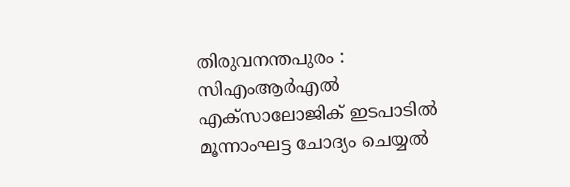തിരുവനന്തപുരം : സിഎംആർഎൽ എക്സാലോജിക് ഇടപാടിൽ മൂന്നാംഘട്ട ചോദ്യം ചെയ്യൽ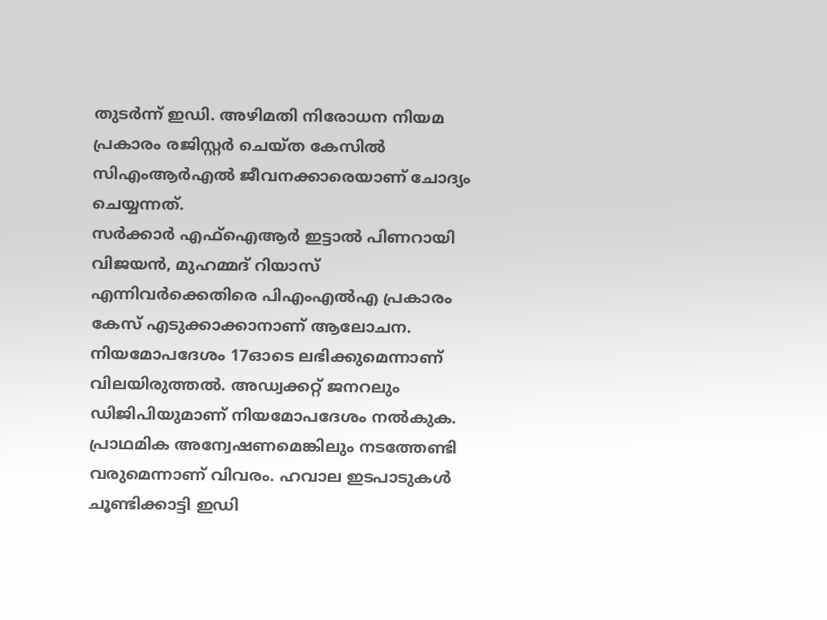തുടർന്ന് ഇഡി. അഴിമതി നിരോധന നിയമ പ്രകാരം രജിസ്റ്റർ ചെയ്ത കേസിൽ സിഎംആർഎൽ ജീവനക്കാരെയാണ് ചോദ്യം ചെയ്യന്നത്.
സർക്കാർ എഫ്ഐആർ ഇട്ടാൽ പിണറായി വിജയൻ, മുഹമ്മദ് റിയാസ് എന്നിവർക്കെതിരെ പിഎംഎൽഎ പ്രകാരം കേസ് എടുക്കാക്കാനാണ് ആലോചന. നിയമോപദേശം 17ഓടെ ലഭിക്കുമെന്നാണ് വിലയിരുത്തൽ. അഡ്വക്കറ്റ് ജനറലും ഡിജിപിയുമാണ് നിയമോപദേശം നൽകുക.
പ്രാഥമിക അന്വേഷണമെങ്കിലും നടത്തേണ്ടി വരുമെന്നാണ് വിവരം. ഹവാല ഇടപാടുകൾ ചൂണ്ടിക്കാട്ടി ഇഡി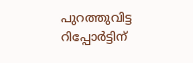പുറത്തുവിട്ട റിപ്പോർട്ടിന്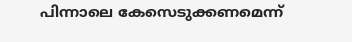പിന്നാലെ കേസെടുക്കണമെന്ന്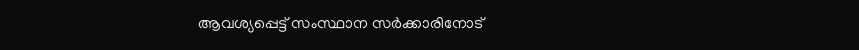ആവശ്യപ്പെട്ട് സംസ്ഥാന സർക്കാരിനോട്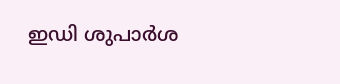ഇഡി ശുപാർശ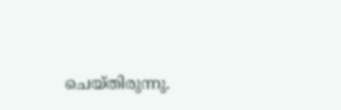ചെയ്തിരുന്നു.